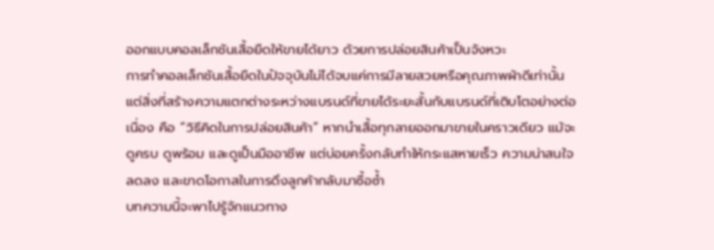ออกแบบคอลเล็กชันเสื้อยืดให้ขายได้ยาว ด้วยการปล่อยสินค้าเป็นจังหวะ
การทำคอลเล็กชันเสื้อยืดในปัจจุบันไม่ได้จบแค่การมีลายสวยหรือคุณภาพผ้าดีเท่านั้น แต่สิ่งที่สร้างความแตกต่างระหว่างแบรนด์ที่ขายได้ระยะสั้นกับแบรนด์ที่เติบโตอย่างต่อเนื่อง คือ “วิธีคิดในการปล่อยสินค้า” หากนำเสื้อทุกลายออกมาขายในคราวเดียว แม้จะดูครบ ดูพร้อม และดูเป็นมืออาชีพ แต่บ่อยครั้งกลับทำให้กระแสหายเร็ว ความน่าสนใจลดลง และขาดโอกาสในการดึงลูกค้ากลับมาซื้อซ้ำ
บทความนี้จะพาไปรู้จักแนวทาง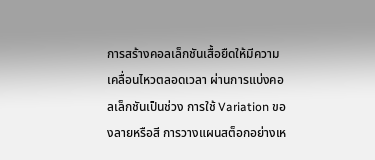การสร้างคอลเล็กชันเสื้อยืดให้มีความเคลื่อนไหวตลอดเวลา ผ่านการแบ่งคอลเล็กชันเป็นช่วง การใช้ Variation ของลายหรือสี การวางแผนสต็อกอย่างเห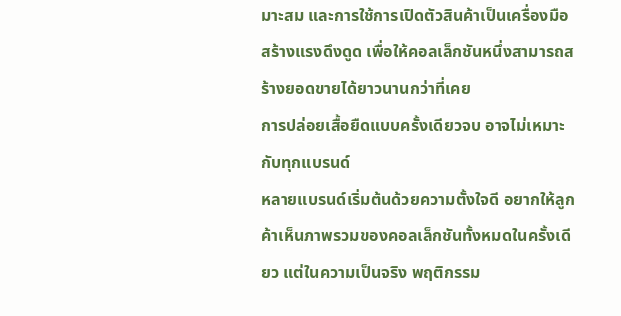มาะสม และการใช้การเปิดตัวสินค้าเป็นเครื่องมือสร้างแรงดึงดูด เพื่อให้คอลเล็กชันหนึ่งสามารถสร้างยอดขายได้ยาวนานกว่าที่เคย
การปล่อยเสื้อยืดแบบครั้งเดียวจบ อาจไม่เหมาะกับทุกแบรนด์
หลายแบรนด์เริ่มต้นด้วยความตั้งใจดี อยากให้ลูกค้าเห็นภาพรวมของคอลเล็กชันทั้งหมดในครั้งเดียว แต่ในความเป็นจริง พฤติกรรม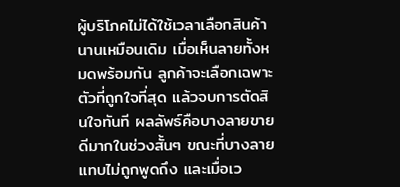ผู้บริโภคไม่ได้ใช้เวลาเลือกสินค้านานเหมือนเดิม เมื่อเห็นลายทั้งหมดพร้อมกัน ลูกค้าจะเลือกเฉพาะตัวที่ถูกใจที่สุด แล้วจบการตัดสินใจทันที ผลลัพธ์คือบางลายขายดีมากในช่วงสั้นๆ ขณะที่บางลายแทบไม่ถูกพูดถึง และเมื่อเว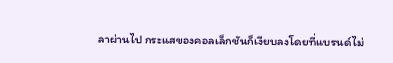ลาผ่านไป กระแสของคอลเล็กชันก็เงียบลงโดยที่แบรนด์ไม่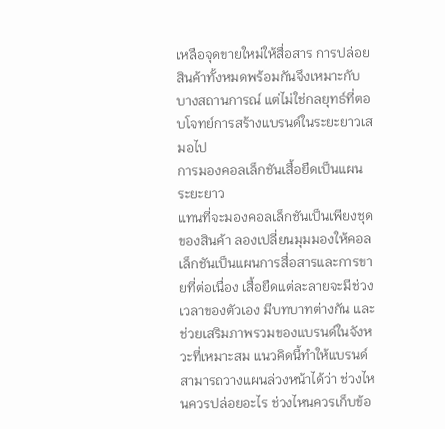เหลือจุดขายใหม่ให้สื่อสาร การปล่อยสินค้าทั้งหมดพร้อมกันจึงเหมาะกับบางสถานการณ์ แต่ไม่ใช่กลยุทธ์ที่ตอบโจทย์การสร้างแบรนด์ในระยะยาวเสมอไป
การมองคอลเล็กชันเสื้อยืดเป็นแผนระยะยาว
แทนที่จะมองคอลเล็กชันเป็นเพียงชุดของสินค้า ลองเปลี่ยนมุมมองให้คอลเล็กชันเป็นแผนการสื่อสารและการขายที่ต่อเนื่อง เสื้อยืดแต่ละลายจะมีช่วงเวลาของตัวเอง มีบทบาทต่างกัน และช่วยเสริมภาพรวมของแบรนด์ในจังหวะที่เหมาะสม แนวคิดนี้ทำให้แบรนด์สามารถวางแผนล่วงหน้าได้ว่า ช่วงไหนควรปล่อยอะไร ช่วงไหนควรเก็บข้อ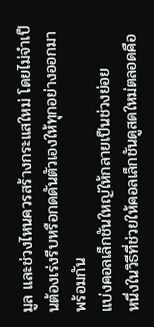มูล และช่วงไหนควรสร้างกระแสใหม่ โดยไม่จำเป็นต้องเร่งรีบหรือกดดันตัวเองให้ทุกอย่างออกมาพร้อมกัน
แบ่งคอลเล็กชันใหญ่ให้กลายเป็นช่วงย่อย
หนึ่งในวิธีที่ช่วยให้คอลเล็กชันดูสดใหม่ตลอดคือ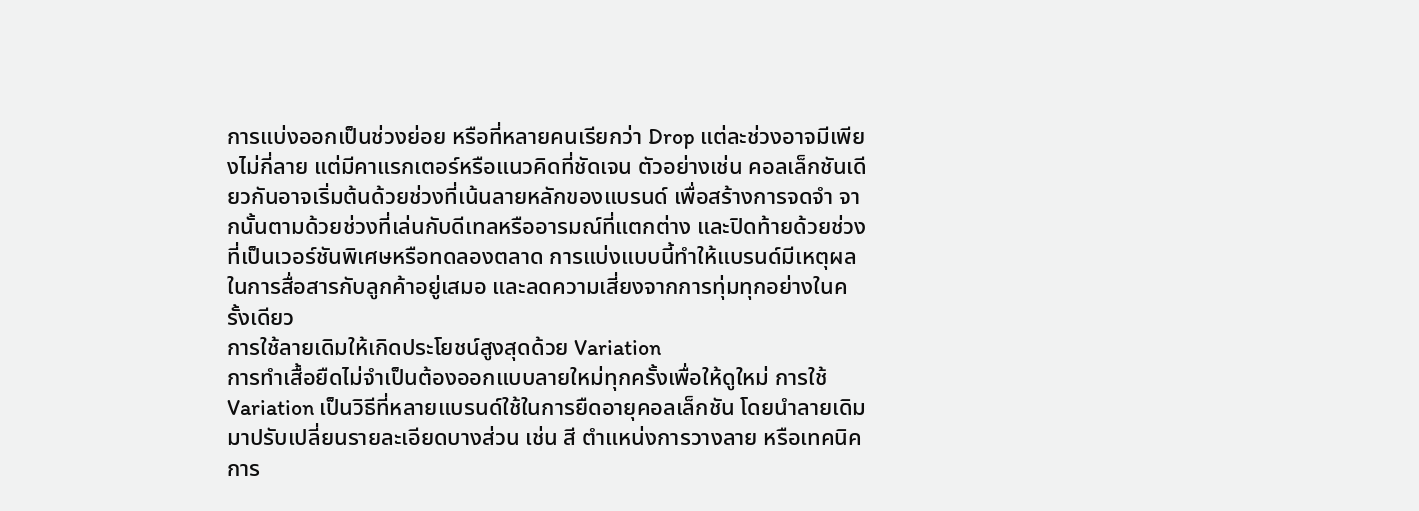การแบ่งออกเป็นช่วงย่อย หรือที่หลายคนเรียกว่า Drop แต่ละช่วงอาจมีเพียงไม่กี่ลาย แต่มีคาแรกเตอร์หรือแนวคิดที่ชัดเจน ตัวอย่างเช่น คอลเล็กชันเดียวกันอาจเริ่มต้นด้วยช่วงที่เน้นลายหลักของแบรนด์ เพื่อสร้างการจดจำ จากนั้นตามด้วยช่วงที่เล่นกับดีเทลหรืออารมณ์ที่แตกต่าง และปิดท้ายด้วยช่วงที่เป็นเวอร์ชันพิเศษหรือทดลองตลาด การแบ่งแบบนี้ทำให้แบรนด์มีเหตุผลในการสื่อสารกับลูกค้าอยู่เสมอ และลดความเสี่ยงจากการทุ่มทุกอย่างในครั้งเดียว
การใช้ลายเดิมให้เกิดประโยชน์สูงสุดด้วย Variation
การทำเสื้อยืดไม่จำเป็นต้องออกแบบลายใหม่ทุกครั้งเพื่อให้ดูใหม่ การใช้ Variation เป็นวิธีที่หลายแบรนด์ใช้ในการยืดอายุคอลเล็กชัน โดยนำลายเดิมมาปรับเปลี่ยนรายละเอียดบางส่วน เช่น สี ตำแหน่งการวางลาย หรือเทคนิคการ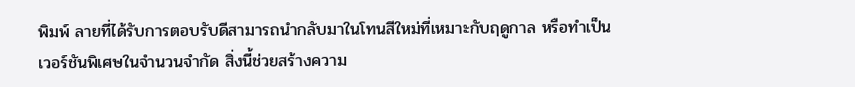พิมพ์ ลายที่ได้รับการตอบรับดีสามารถนำกลับมาในโทนสีใหม่ที่เหมาะกับฤดูกาล หรือทำเป็นเวอร์ชันพิเศษในจำนวนจำกัด สิ่งนี้ช่วยสร้างความ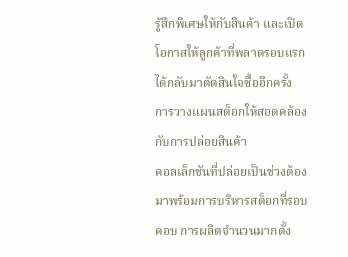รู้สึกพิเศษให้กับสินค้า และเปิดโอกาสให้ลูกค้าที่พลาดรอบแรกได้กลับมาตัดสินใจซื้ออีกครั้ง
การวางแผนสต็อกให้สอดคล้องกับการปล่อยสินค้า
คอลเล็กชันที่ปล่อยเป็นช่วงต้องมาพร้อมการบริหารสต็อกที่รอบคอบ การผลิตจำนวนมากตั้ง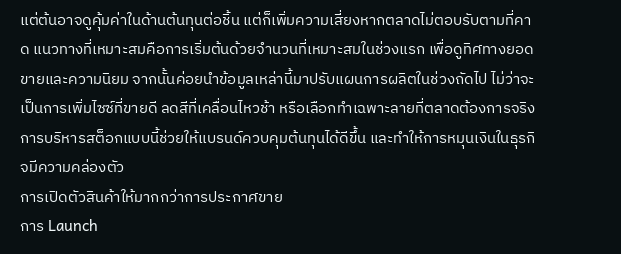แต่ต้นอาจดูคุ้มค่าในด้านต้นทุนต่อชิ้น แต่ก็เพิ่มความเสี่ยงหากตลาดไม่ตอบรับตามที่คาด แนวทางที่เหมาะสมคือการเริ่มต้นด้วยจำนวนที่เหมาะสมในช่วงแรก เพื่อดูทิศทางยอดขายและความนิยม จากนั้นค่อยนำข้อมูลเหล่านี้มาปรับแผนการผลิตในช่วงถัดไป ไม่ว่าจะเป็นการเพิ่มไซซ์ที่ขายดี ลดสีที่เคลื่อนไหวช้า หรือเลือกทำเฉพาะลายที่ตลาดต้องการจริง การบริหารสต็อกแบบนี้ช่วยให้แบรนด์ควบคุมต้นทุนได้ดีขึ้น และทำให้การหมุนเงินในธุรกิจมีความคล่องตัว
การเปิดตัวสินค้าให้มากกว่าการประกาศขาย
การ Launch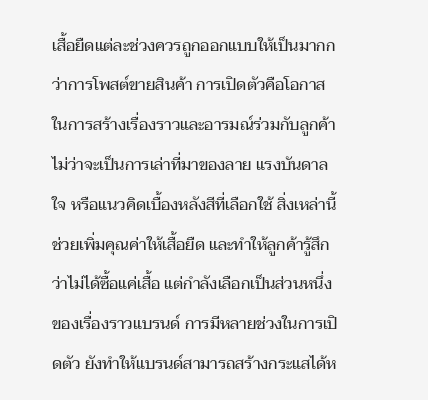เสื้อยืดแต่ละช่วงควรถูกออกแบบให้เป็นมากกว่าการโพสต์ขายสินค้า การเปิดตัวคือโอกาสในการสร้างเรื่องราวและอารมณ์ร่วมกับลูกค้า ไม่ว่าจะเป็นการเล่าที่มาของลาย แรงบันดาลใจ หรือแนวคิดเบื้องหลังสีที่เลือกใช้ สิ่งเหล่านี้ช่วยเพิ่มคุณค่าให้เสื้อยืด และทำให้ลูกค้ารู้สึกว่าไม่ได้ซื้อแค่เสื้อ แต่กำลังเลือกเป็นส่วนหนึ่งของเรื่องราวแบรนด์ การมีหลายช่วงในการเปิดตัว ยังทำให้แบรนด์สามารถสร้างกระแสได้ห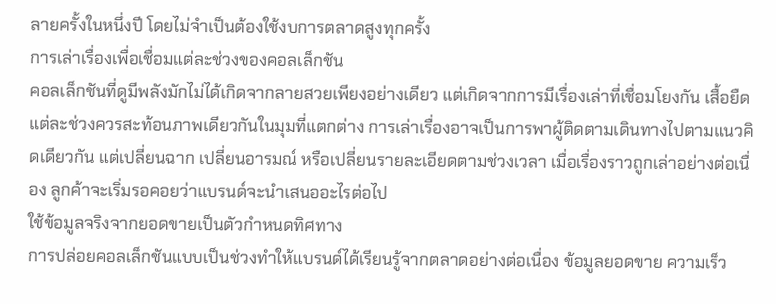ลายครั้งในหนึ่งปี โดยไม่จำเป็นต้องใช้งบการตลาดสูงทุกครั้ง
การเล่าเรื่องเพื่อเชื่อมแต่ละช่วงของคอลเล็กชัน
คอลเล็กชันที่ดูมีพลังมักไม่ได้เกิดจากลายสวยเพียงอย่างเดียว แต่เกิดจากการมีเรื่องเล่าที่เชื่อมโยงกัน เสื้อยืดแต่ละช่วงควรสะท้อนภาพเดียวกันในมุมที่แตกต่าง การเล่าเรื่องอาจเป็นการพาผู้ติดตามเดินทางไปตามแนวคิดเดียวกัน แต่เปลี่ยนฉาก เปลี่ยนอารมณ์ หรือเปลี่ยนรายละเอียดตามช่วงเวลา เมื่อเรื่องราวถูกเล่าอย่างต่อเนื่อง ลูกค้าจะเริ่มรอคอยว่าแบรนด์จะนำเสนออะไรต่อไป
ใช้ข้อมูลจริงจากยอดขายเป็นตัวกำหนดทิศทาง
การปล่อยคอลเล็กชันแบบเป็นช่วงทำให้แบรนด์ได้เรียนรู้จากตลาดอย่างต่อเนื่อง ข้อมูลยอดขาย ความเร็ว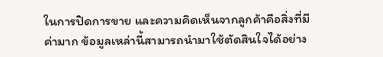ในการปิดการขาย และความคิดเห็นจากลูกค้าคือสิ่งที่มีค่ามาก ข้อมูลเหล่านี้สามารถนำมาใช้ตัดสินใจได้อย่าง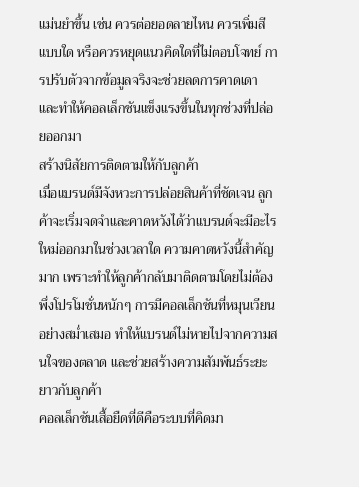แม่นยำขึ้น เช่น ควรต่อยอดลายไหน ควรเพิ่มสีแบบใด หรือควรหยุดแนวคิดใดที่ไม่ตอบโจทย์ การปรับตัวจากข้อมูลจริงจะช่วยลดการคาดเดา และทำให้คอลเล็กชันแข็งแรงขึ้นในทุกช่วงที่ปล่อยออกมา
สร้างนิสัยการติดตามให้กับลูกค้า
เมื่อแบรนด์มีจังหวะการปล่อยสินค้าที่ชัดเจน ลูกค้าจะเริ่มจดจำและคาดหวังได้ว่าแบรนด์จะมีอะไรใหม่ออกมาในช่วงเวลาใด ความคาดหวังนี้สำคัญมาก เพราะทำให้ลูกค้ากลับมาติดตามโดยไม่ต้องพึ่งโปรโมชั่นหนักๆ การมีคอลเล็กชันที่หมุนเวียนอย่างสม่ำเสมอ ทำให้แบรนด์ไม่หายไปจากความสนใจของตลาด และช่วยสร้างความสัมพันธ์ระยะยาวกับลูกค้า
คอลเล็กชันเสื้อยืดที่ดีคือระบบที่คิดมา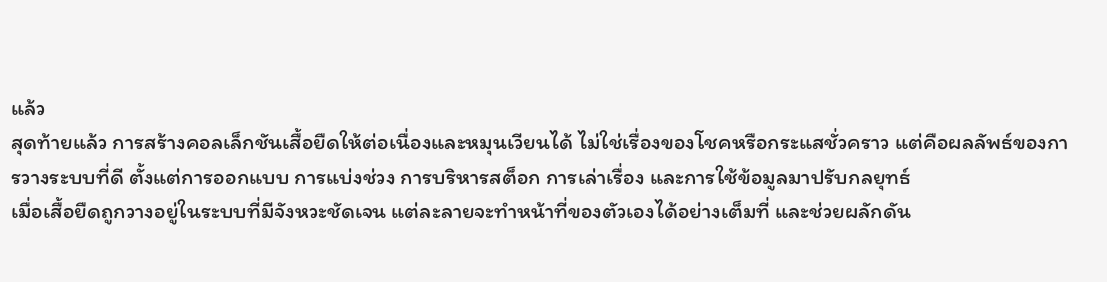แล้ว
สุดท้ายแล้ว การสร้างคอลเล็กชันเสื้อยืดให้ต่อเนื่องและหมุนเวียนได้ ไม่ใช่เรื่องของโชคหรือกระแสชั่วคราว แต่คือผลลัพธ์ของการวางระบบที่ดี ตั้งแต่การออกแบบ การแบ่งช่วง การบริหารสต็อก การเล่าเรื่อง และการใช้ข้อมูลมาปรับกลยุทธ์
เมื่อเสื้อยืดถูกวางอยู่ในระบบที่มีจังหวะชัดเจน แต่ละลายจะทำหน้าที่ของตัวเองได้อย่างเต็มที่ และช่วยผลักดัน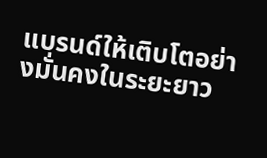แบรนด์ให้เติบโตอย่างมั่นคงในระยะยาว